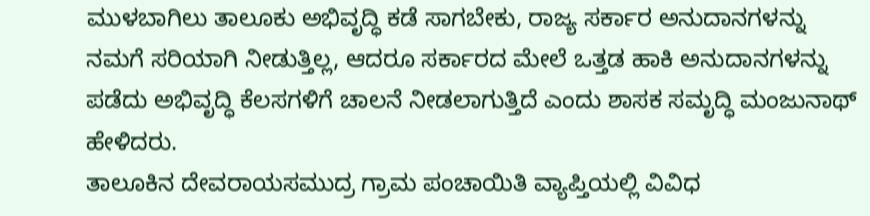ಮುಳಬಾಗಿಲು ತಾಲೂಕು ಅಭಿವೃದ್ಧಿ ಕಡೆ ಸಾಗಬೇಕು, ರಾಜ್ಯ ಸರ್ಕಾರ ಅನುದಾನಗಳನ್ನು ನಮಗೆ ಸರಿಯಾಗಿ ನೀಡುತ್ತಿಲ್ಲ, ಆದರೂ ಸರ್ಕಾರದ ಮೇಲೆ ಒತ್ತಡ ಹಾಕಿ ಅನುದಾನಗಳನ್ನು ಪಡೆದು ಅಭಿವೃದ್ಧಿ ಕೆಲಸಗಳಿಗೆ ಚಾಲನೆ ನೀಡಲಾಗುತ್ತಿದೆ ಎಂದು ಶಾಸಕ ಸಮೃದ್ಧಿ ಮಂಜುನಾಥ್ ಹೇಳಿದರು.
ತಾಲೂಕಿನ ದೇವರಾಯಸಮುದ್ರ ಗ್ರಾಮ ಪಂಚಾಯಿತಿ ವ್ಯಾಪ್ತಿಯಲ್ಲಿ ವಿವಿಧ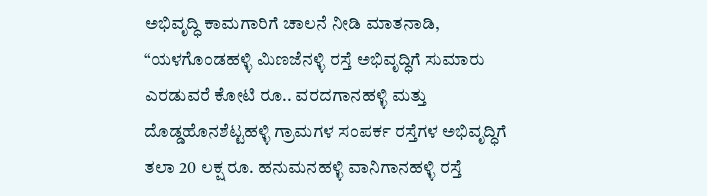ಅಭಿವೃದ್ಧಿ ಕಾಮಗಾರಿಗೆ ಚಾಲನೆ ನೀಡಿ ಮಾತನಾಡಿ, “ಯಳಗೊಂಡಹಳ್ಳಿ ಮಿಣಜೆನಳ್ಳಿ ರಸ್ತೆ ಅಭಿವೃದ್ಧಿಗೆ ಸುಮಾರು ಎರಡುವರೆ ಕೋಟಿ ರೂ.. ವರದಗಾನಹಳ್ಳಿ ಮತ್ತು ದೊಡ್ಡಹೊನಶೆಟ್ಟಹಳ್ಳಿ ಗ್ರಾಮಗಳ ಸಂಪರ್ಕ ರಸ್ತೆಗಳ ಅಭಿವೃದ್ಧಿಗೆ ತಲಾ 20 ಲಕ್ಷ ರೂ. ಹನುಮನಹಳ್ಳಿ ವಾನಿಗಾನಹಳ್ಳಿ ರಸ್ತೆ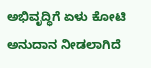ಅಭಿವೃದ್ಧಿಗೆ ಏಳು ಕೋಟಿ ಅನುದಾನ ನೀಡಲಾಗಿದೆ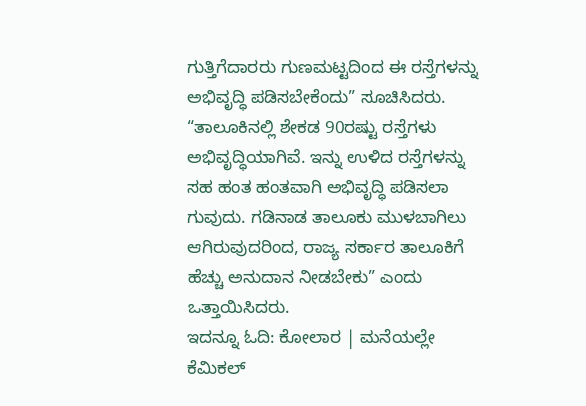ಗುತ್ತಿಗೆದಾರರು ಗುಣಮಟ್ಟದಿಂದ ಈ ರಸ್ತೆಗಳನ್ನು ಅಭಿವೃದ್ಧಿ ಪಡಿಸಬೇಕೆಂದು” ಸೂಚಿಸಿದರು.
“ತಾಲೂಕಿನಲ್ಲಿ ಶೇಕಡ 90ರಷ್ಟು ರಸ್ತೆಗಳು ಅಭಿವೃದ್ಧಿಯಾಗಿವೆ. ಇನ್ನು ಉಳಿದ ರಸ್ತೆಗಳನ್ನು ಸಹ ಹಂತ ಹಂತವಾಗಿ ಅಭಿವೃದ್ಧಿ ಪಡಿಸಲಾ ಗುವುದು. ಗಡಿನಾಡ ತಾಲೂಕು ಮುಳಬಾಗಿಲು ಆಗಿರುವುದರಿಂದ, ರಾಜ್ಯ ಸರ್ಕಾರ ತಾಲೂಕಿಗೆ ಹೆಚ್ಚು ಅನುದಾನ ನೀಡಬೇಕು” ಎಂದು ಒತ್ತಾಯಿಸಿದರು.
ಇದನ್ನೂ ಓದಿ: ಕೋಲಾರ | ಮನೆಯಲ್ಲೇ ಕೆಮಿಕಲ್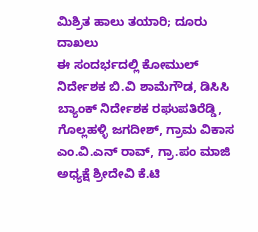ಮಿಶ್ರಿತ ಹಾಲು ತಯಾರಿ; ದೂರು ದಾಖಲು
ಈ ಸಂದರ್ಭದಲ್ಲಿ ಕೋಮುಲ್ ನಿರ್ದೇಶಕ ಬಿ.ವಿ ಶಾಮೆಗೌಡ, ಡಿಸಿಸಿ ಬ್ಯಾಂಕ್ ನಿರ್ದೇಶಕ ರಘುಪತಿರೆಡ್ಡಿ, ಗೊಲ್ಲಹಳ್ಳಿ ಜಗದೀಶ್, ಗ್ರಾಮ ವಿಕಾಸ ಎಂ.ವಿ.ಎನ್ ರಾವ್, ಗ್ರಾ.ಪಂ ಮಾಜಿ ಅಧ್ಯಕ್ಷೆ ಶ್ರೀದೇವಿ ಕೆ.ಟಿ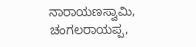ನಾರಾಯಣಸ್ವಾಮಿ, ಚಂಗಲರಾಯಪ್ಪ,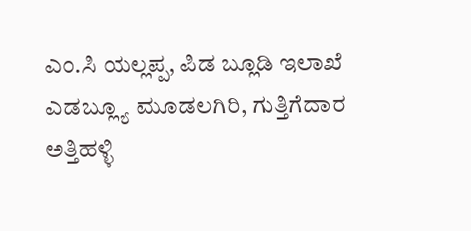ಎಂ.ಸಿ ಯಲ್ಲಪ್ಪ, ಪಿಡ ಬ್ಲೂಡಿ ಇಲಾಖೆ ಎಡಬ್ಲ್ಯೂ ಮೂಡಲಗಿರಿ, ಗುತ್ತಿಗೆದಾರ ಅತ್ತಿಹಳ್ಳಿ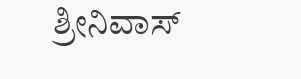ಶ್ರೀನಿವಾಸ್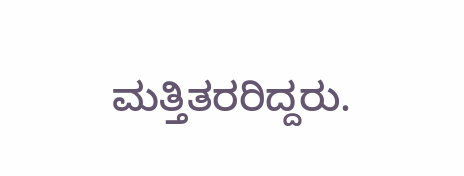ಮತ್ತಿತರರಿದ್ದರು.